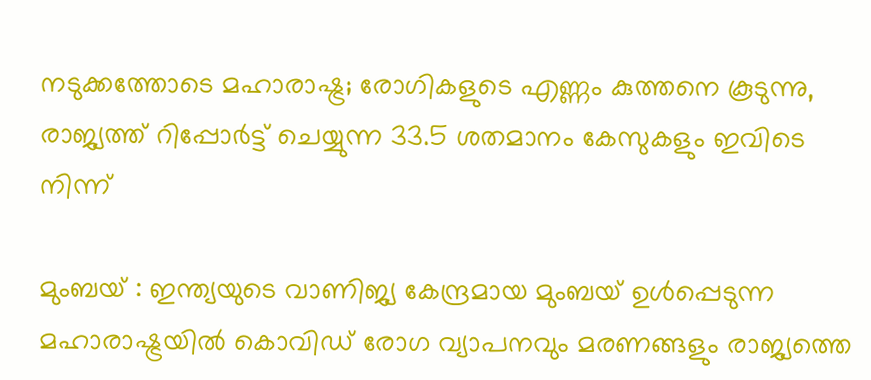നടുക്കത്തോടെ മഹാരാഷ്ട്ര; രോഗികളുടെ എണ്ണം കുത്തനെ കൂടുന്നു, രാജ്യത്ത് റിപ്പോര്‍ട്ട് ചെയ്യുന്ന 33.5 ശതമാനം കേസുകളും ഇവിടെ നിന്ന്

മുംബയ് : ഇന്ത്യയുടെ വാണിജ്യ കേന്ദ്രമായ മുംബയ് ഉള്‍പ്പെടുന്ന മഹാരാഷ്ട്രയില്‍ കൊവിഡ് രോഗ വ്യാപനവും മരണങ്ങളും രാജ്യത്തെ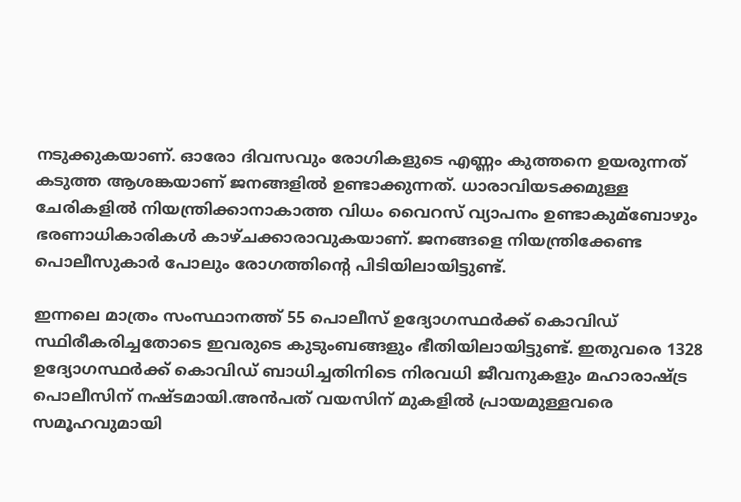നടുക്കുകയാണ്. ഓരോ ദിവസവും രോഗികളുടെ എണ്ണം കുത്തനെ ഉയരുന്നത് കടുത്ത ആശങ്കയാണ് ജനങ്ങളില്‍ ഉണ്ടാക്കുന്നത്. ധാരാവിയടക്കമുള്ള ചേരികളില്‍ നിയന്ത്രിക്കാനാകാത്ത വിധം വൈറസ് വ്യാപനം ഉണ്ടാകുമ്ബോഴും ഭരണാധികാരികള്‍ കാഴ്ചക്കാരാവുകയാണ്. ജനങ്ങളെ നിയന്ത്രിക്കേണ്ട പൊലീസുകാര്‍ പോലും രോഗത്തിന്റെ പിടിയിലായിട്ടുണ്ട്.

ഇന്നലെ മാത്രം സംസ്ഥാനത്ത് 55 പൊലീസ് ഉദ്യോഗസ്ഥര്‍ക്ക് കൊവിഡ് സ്ഥിരീകരിച്ചതോടെ ഇവരുടെ കുടുംബങ്ങളും ഭീതിയിലായിട്ടുണ്ട്. ഇതുവരെ 1328 ഉദ്യോഗസ്ഥര്‍ക്ക് കൊവിഡ് ബാധിച്ചതിനിടെ നിരവധി ജീവനുകളും മഹാരാഷ്ട്ര പൊലീസിന് നഷ്ടമായി.അന്‍പത് വയസിന് മുകളില്‍ പ്രായമുള്ളവരെ സമൂഹവുമായി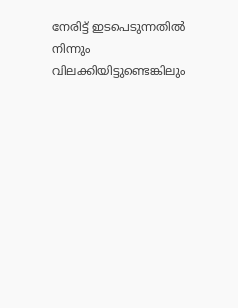നേരിട്ട് ഇടപെടുന്നതില്‍ നിന്നും വിലക്കിയിട്ടുണ്ടെങ്കിലും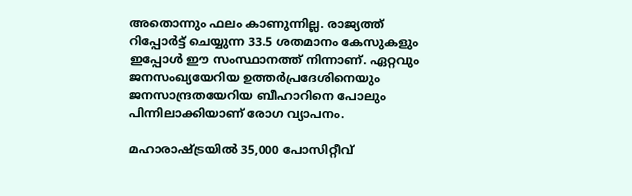അതൊന്നും ഫലം കാണുന്നില്ല. രാജ്യത്ത് റിപ്പോര്‍ട്ട് ചെയ്യുന്ന 33.5 ശതമാനം കേസുകളും ഇപ്പോള്‍ ഈ സംസ്ഥാനത്ത് നിന്നാണ്. ഏറ്റവും ജനസംഖ്യയേറിയ ഉത്തര്‍പ്രദേശിനെയും ജനസാന്ദ്രതയേറിയ ബീഹാറിനെ പോലും പിന്നിലാക്കിയാണ് രോഗ വ്യാപനം.

മഹാരാഷ്ട്രയില്‍ 35,000 പോസിറ്റീവ്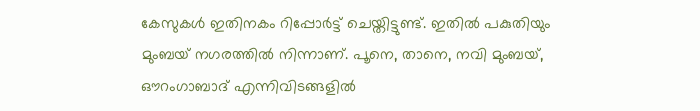കേസുകള്‍ ഇതിനകം റിപ്പോര്‍ട്ട് ചെയ്തിട്ടുണ്ട്. ഇതില്‍ പകുതിയും മുംബയ് നഗരത്തില്‍ നിന്നാണ്. പൂനെ, താനെ, നവി മുംബയ്, ഔറംഗാബാദ് എന്നിവിടങ്ങളില്‍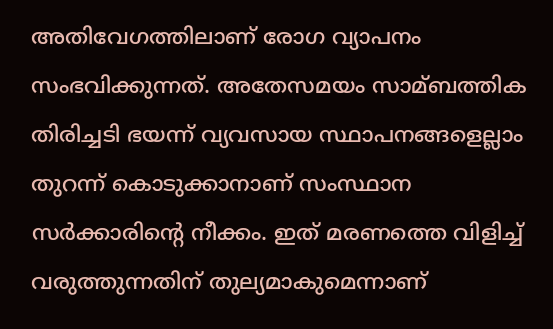അതിവേഗത്തിലാണ് രോഗ വ്യാപനം സംഭവിക്കുന്നത്. അതേസമയം സാമ്ബത്തിക തിരിച്ചടി ഭയന്ന് വ്യവസായ സ്ഥാപനങ്ങളെല്ലാം തുറന്ന് കൊടുക്കാനാണ് സംസ്ഥാന സര്‍ക്കാരിന്റെ നീക്കം. ഇത് മരണത്തെ വിളിച്ച്‌ വരുത്തുന്നതിന് തുല്യമാകുമെന്നാണ്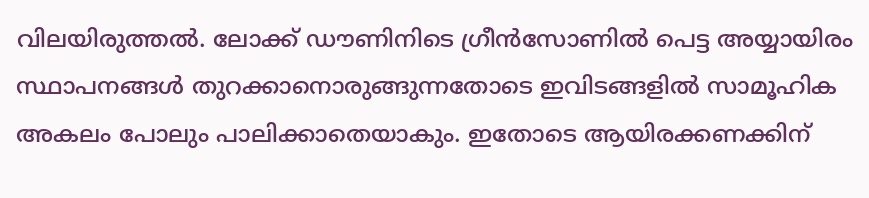വിലയിരുത്തല്‍. ലോക്ക് ഡൗണിനിടെ ഗ്രീന്‍സോണില്‍ പെട്ട അയ്യായിരം സ്ഥാപനങ്ങള്‍ തുറക്കാനൊരുങ്ങുന്നതോടെ ഇവിടങ്ങളില്‍ സാമൂഹിക അകലം പോലും പാലിക്കാതെയാകും. ഇതോടെ ആയിരക്കണക്കിന്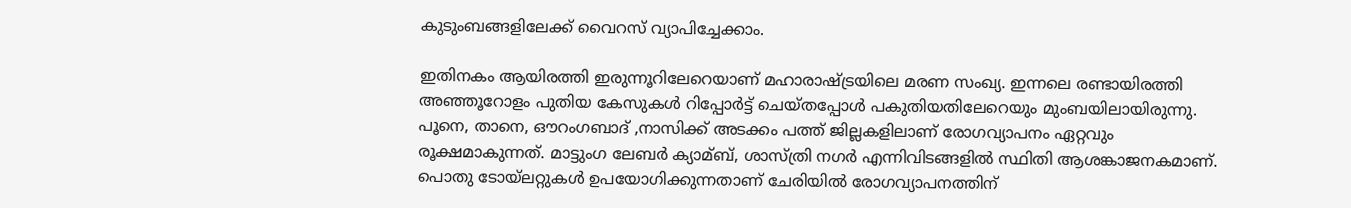കുടുംബങ്ങളിലേക്ക് വൈറസ് വ്യാപിച്ചേക്കാം.

ഇതിനകം ആയിരത്തി ഇരുന്നൂറിലേറെയാണ് മഹാരാഷ്ട്രയിലെ മരണ സംഖ്യ. ഇന്നലെ രണ്ടായിരത്തി അഞ്ഞൂറോളം പുതിയ കേസുകള്‍ റിപ്പോര്‍ട്ട് ചെയ്തപ്പോള്‍ പകുതിയതിലേറെയും മുംബയിലായിരുന്നു. പൂനെ, താനെ, ഔറംഗബാദ് ,നാസിക്ക് അടക്കം പത്ത് ജില്ലകളിലാണ് രോഗവ്യാപനം ഏറ്റവും രൂക്ഷമാകുന്നത്. മാട്ടുംഗ ലേബര്‍ ക്യാമ്ബ്, ശാസ്ത്രി നഗര്‍ എന്നിവിടങ്ങളില്‍ സ്ഥിതി ആശങ്കാജനകമാണ്. പൊതു ടോയ്ലറ്റുകള്‍ ഉപയോഗിക്കുന്നതാണ് ചേരിയില്‍ രോഗവ്യാപനത്തിന്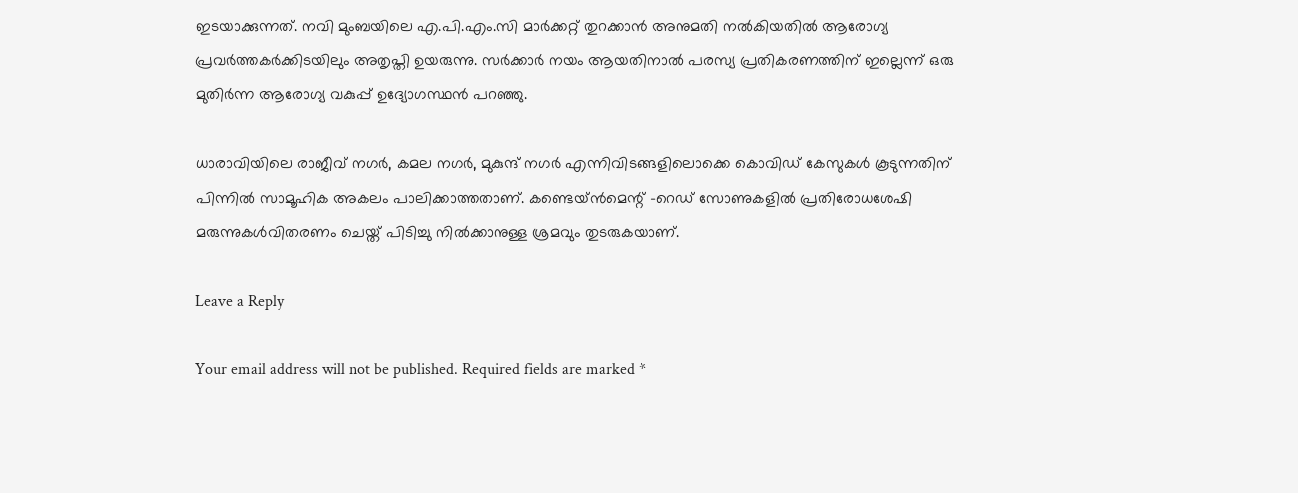ഇടയാക്കുന്നത്. നവി മുംബയിലെ എ.പി.എം.സി മാര്‍ക്കറ്റ് തുറക്കാന്‍ അനുമതി നല്‍കിയതില്‍ ആരോഗ്യ പ്രവര്‍ത്തകര്‍ക്കിടയിലും അതൃപ്തി ഉയരുന്നു. സര്‍ക്കാര്‍ നയം ആയതിനാല്‍ പരസ്യ പ്രതികരണത്തിന് ഇല്ലെന്ന് ഒരു മുതിര്‍ന്ന ആരോഗ്യ വകുപ്പ് ഉദ്യോഗസ്ഥന്‍ പറഞ്ഞു.

ധാരാവിയിലെ രാജീവ് നഗര്‍, കമല നഗര്‍, മുകുന്ദ് നഗര്‍ എന്നിവിടങ്ങളിലൊക്കെ കൊവിഡ് കേസുകള്‍ കൂടുന്നതിന് പിന്നില്‍ സാമൂഹിക അകലം പാലിക്കാത്തതാണ്. കണ്ടെയ്ന്‍മെന്റ് -റെഡ് സോണുകളില്‍ പ്രതിരോധശേഷി മരുന്നുകള്‍വിതരണം ചെയ്ത് പിടിച്ചു നില്‍ക്കാനുള്ള ശ്രമവും തുടരുകയാണ്.

Leave a Reply

Your email address will not be published. Required fields are marked *